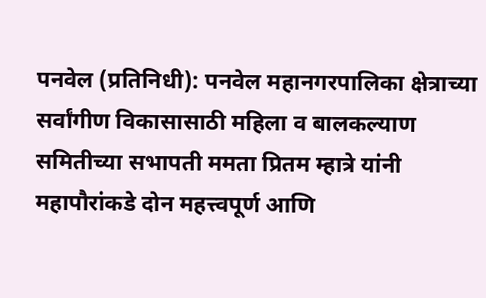पनवेल (प्रतिनिधी): पनवेल महानगरपालिका क्षेत्राच्या सर्वांगीण विकासासाठी महिला व बालकल्याण समितीच्या सभापती ममता प्रितम म्हात्रे यांनी महापौरांकडे दोन महत्त्वपूर्ण आणि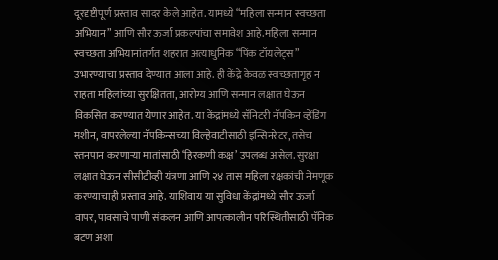दूरदृष्टीपूर्ण प्रस्ताव सादर केले आहेत. यामध्ये “महिला सन्मान स्वच्छता अभियान” आणि सौर ऊर्जा प्रकल्पांचा समावेश आहे.महिला सन्मान स्वच्छता अभियानांतर्गत शहरात अत्याधुनिक “पिंक टॉयलेट्स” उभारण्याचा प्रस्ताव देण्यात आला आहे. ही केंद्रे केवळ स्वच्छतागृह न राहता महिलांच्या सुरक्षितता, आरोग्य आणि सन्मान लक्षात घेऊन विकसित करण्यात येणार आहेत. या केंद्रांमध्ये सॅनिटरी नॅपकिन व्हेंडिंग मशीन, वापरलेल्या नॅपकिन्सच्या विल्हेवाटीसाठी इन्सिनरेटर, तसेच स्तनपान करणाऱ्या मातांसाठी ‘हिरकणी कक्ष’ उपलब्ध असेल. सुरक्षा लक्षात घेऊन सीसीटीव्ही यंत्रणा आणि २४ तास महिला रक्षकांची नेमणूक करण्याचाही प्रस्ताव आहे. याशिवाय या सुविधा केंद्रांमध्ये सौर ऊर्जा वापर, पावसाचे पाणी संकलन आणि आपत्कालीन परिस्थितीसाठी पॅनिक बटण अशा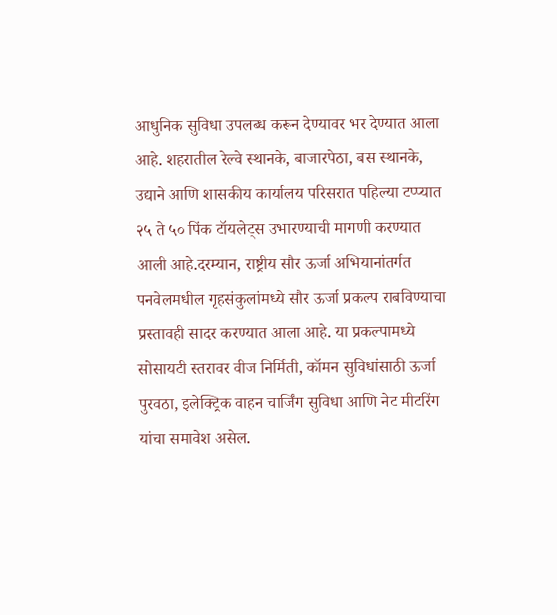आधुनिक सुविधा उपलब्ध करून देण्यावर भर देण्यात आला आहे. शहरातील रेल्वे स्थानके, बाजारपेठा, बस स्थानके, उद्याने आणि शासकीय कार्यालय परिसरात पहिल्या टप्प्यात २५ ते ५० पिंक टॉयलेट्स उभारण्याची मागणी करण्यात आली आहे.दरम्यान, राष्ट्रीय सौर ऊर्जा अभियानांतर्गत पनवेलमधील गृहसंकुलांमध्ये सौर ऊर्जा प्रकल्प राबविण्याचा प्रस्तावही सादर करण्यात आला आहे. या प्रकल्पामध्ये सोसायटी स्तरावर वीज निर्मिती, कॉमन सुविधांसाठी ऊर्जा पुरवठा, इलेक्ट्रिक वाहन चार्जिंग सुविधा आणि नेट मीटरिंग यांचा समावेश असेल.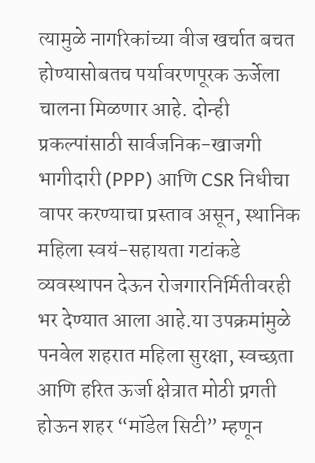त्यामुळे नागरिकांच्या वीज खर्चात बचत होण्यासोबतच पर्यावरणपूरक ऊर्जेला चालना मिळणार आहे. दोन्ही प्रकल्पांसाठी सार्वजनिक-खाजगी भागीदारी (PPP) आणि CSR निधीचा वापर करण्याचा प्रस्ताव असून, स्थानिक महिला स्वयं-सहायता गटांकडे व्यवस्थापन देऊन रोजगारनिर्मितीवरही भर देण्यात आला आहे.या उपक्रमांमुळे पनवेल शहरात महिला सुरक्षा, स्वच्छता आणि हरित ऊर्जा क्षेत्रात मोठी प्रगती होऊन शहर “मॉडेल सिटी” म्हणून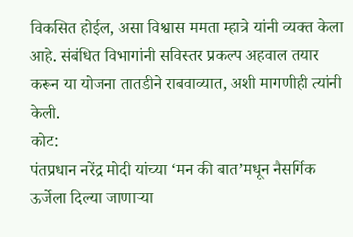विकसित होईल, असा विश्वास ममता म्हात्रे यांनी व्यक्त केला आहे. संबंधित विभागांनी सविस्तर प्रकल्प अहवाल तयार करून या योजना तातडीने राबवाव्यात, अशी मागणीही त्यांनी केली.
कोट:
पंतप्रधान नरेंद्र मोदी यांच्या ‘मन की बात’मधून नैसर्गिक ऊर्जेला दिल्या जाणाऱ्या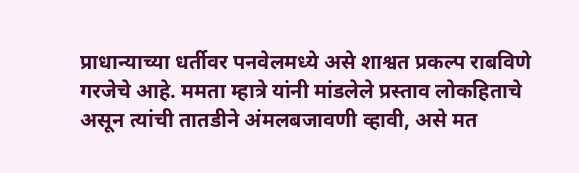प्राधान्याच्या धर्तीवर पनवेलमध्ये असे शाश्वत प्रकल्प राबविणे गरजेचे आहे. ममता म्हात्रे यांनी मांडलेले प्रस्ताव लोकहिताचे असून त्यांची तातडीने अंमलबजावणी व्हावी, असे मत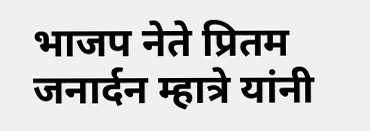भाजप नेते प्रितम जनार्दन म्हात्रे यांनी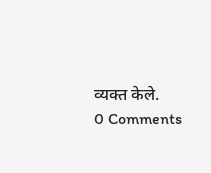व्यक्त केले.
0 Comments